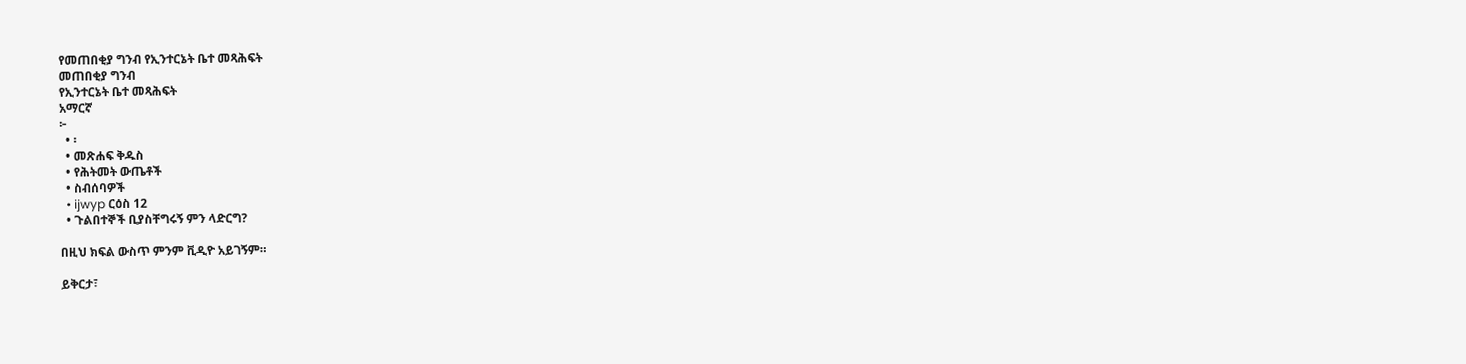የመጠበቂያ ግንብ የኢንተርኔት ቤተ መጻሕፍት
መጠበቂያ ግንብ
የኢንተርኔት ቤተ መጻሕፍት
አማርኛ
፦
  • ፡
  • መጽሐፍ ቅዱስ
  • የሕትመት ውጤቶች
  • ስብሰባዎች
  • ijwyp ርዕስ 12
  • ጉልበተኞች ቢያስቸግሩኝ ምን ላድርግ?

በዚህ ክፍል ውስጥ ምንም ቪዲዮ አይገኝም።

ይቅርታ፣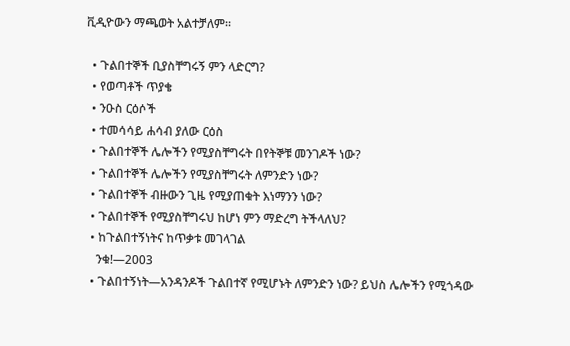ቪዲዮውን ማጫወት አልተቻለም።

  • ጉልበተኞች ቢያስቸግሩኝ ምን ላድርግ?
  • የወጣቶች ጥያቄ
  • ንዑስ ርዕሶች
  • ተመሳሳይ ሐሳብ ያለው ርዕስ
  • ጉልበተኞች ሌሎችን የሚያስቸግሩት በየትኞቹ መንገዶች ነው?
  • ጉልበተኞች ሌሎችን የሚያስቸግሩት ለምንድን ነው?
  • ጉልበተኞች ብዙውን ጊዜ የሚያጠቁት እነማንን ነው?
  • ጉልበተኞች የሚያስቸግሩህ ከሆነ ምን ማድረግ ትችላለህ?
  • ከጉልበተኝነትና ከጥቃቱ መገላገል
    ንቁ!—2003
  • ጉልበተኝነት—አንዳንዶች ጉልበተኛ የሚሆኑት ለምንድን ነው? ይህስ ሌሎችን የሚጎዳው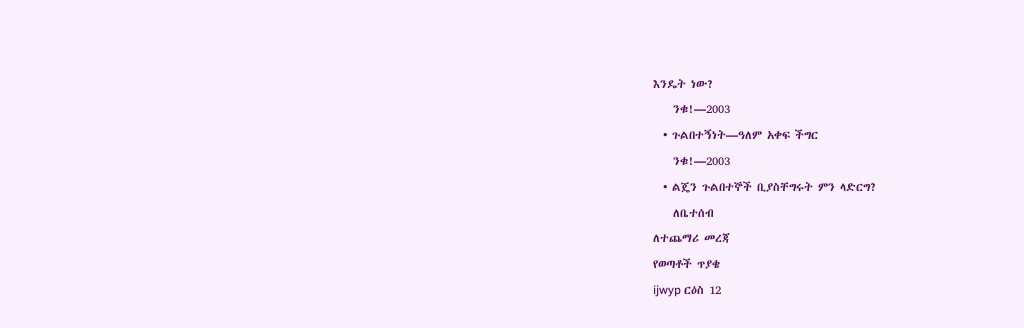እንዴት ነው?
    ንቁ!—2003
  • ጉልበተኝነት—ዓለም አቀፍ ችግር
    ንቁ!—2003
  • ልጄን ጉልበተኞች ቢያስቸግሩት ምን ላድርግ?
    ለቤተሰብ
ለተጨማሪ መረጃ
የወጣቶች ጥያቄ
ijwyp ርዕስ 12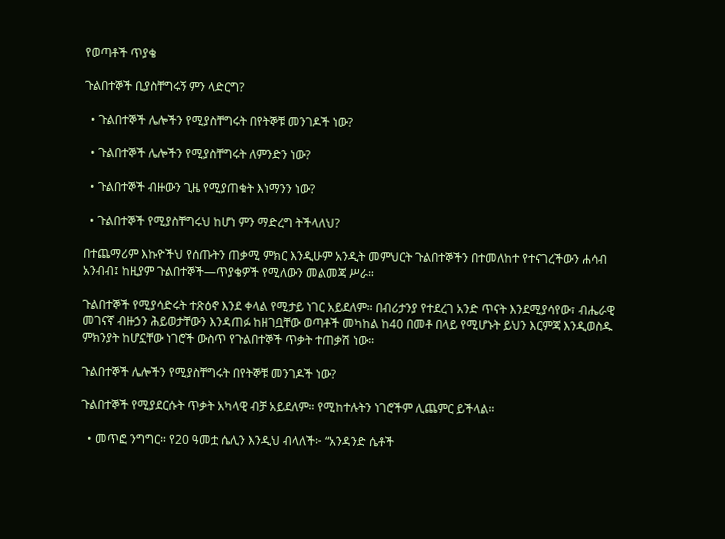የወጣቶች ጥያቄ

ጉልበተኞች ቢያስቸግሩኝ ምን ላድርግ?

  • ጉልበተኞች ሌሎችን የሚያስቸግሩት በየትኞቹ መንገዶች ነው?

  • ጉልበተኞች ሌሎችን የሚያስቸግሩት ለምንድን ነው?

  • ጉልበተኞች ብዙውን ጊዜ የሚያጠቁት እነማንን ነው?

  • ጉልበተኞች የሚያስቸግሩህ ከሆነ ምን ማድረግ ትችላለህ?

በተጨማሪም እኩዮችህ የሰጡትን ጠቃሚ ምክር እንዲሁም አንዲት መምህርት ጉልበተኞችን በተመለከተ የተናገረችውን ሐሳብ አንብብ፤ ከዚያም ጉልበተኞች—ጥያቄዎች የሚለውን መልመጃ ሥራ።

ጉልበተኞች የሚያሳድሩት ተጽዕኖ እንደ ቀላል የሚታይ ነገር አይደለም። በብሪታንያ የተደረገ አንድ ጥናት እንደሚያሳየው፣ ብሔራዊ መገናኛ ብዙኃን ሕይወታቸውን እንዳጠፉ ከዘገቧቸው ወጣቶች መካከል ከ40 በመቶ በላይ የሚሆኑት ይህን እርምጃ እንዲወስዱ ምክንያት ከሆኗቸው ነገሮች ውስጥ የጉልበተኞች ጥቃት ተጠቃሽ ነው።

ጉልበተኞች ሌሎችን የሚያስቸግሩት በየትኞቹ መንገዶች ነው?

ጉልበተኞች የሚያደርሱት ጥቃት አካላዊ ብቻ አይደለም። የሚከተሉትን ነገሮችም ሊጨምር ይችላል።

  • መጥፎ ንግግር። የ20 ዓመቷ ሴሊን እንዲህ ብላለች፦ “አንዳንድ ሴቶች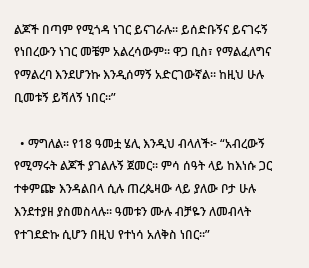ልጆች በጣም የሚጎዳ ነገር ይናገራሉ። ይሰድቡኝና ይናገሩኝ የነበረውን ነገር መቼም አልረሳውም። ዋጋ ቢስ፣ የማልፈለግና የማልረባ እንደሆንኩ እንዲሰማኝ አድርገውኛል። ከዚህ ሁሉ ቢመቱኝ ይሻለኝ ነበር።”

  • ማግለል። የ18 ዓመቷ ሄሊ እንዲህ ብላለች፦ “አብረውኝ የሚማሩት ልጆች ያገልሉኝ ጀመር። ምሳ ሰዓት ላይ ከእነሱ ጋር ተቀምጬ እንዳልበላ ሲሉ ጠረጴዛው ላይ ያለው ቦታ ሁሉ እንደተያዘ ያስመስላሉ። ዓመቱን ሙሉ ብቻዬን ለመብላት የተገደድኩ ሲሆን በዚህ የተነሳ አለቅስ ነበር።”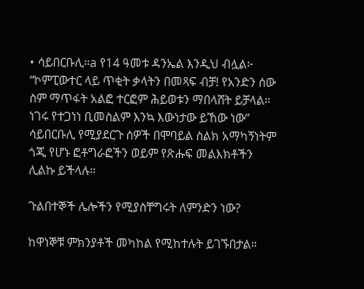• ሳይበርቡሊ።a የ14 ዓመቱ ዳንኤል እንዲህ ብሏል፦ “ኮምፒውተር ላይ ጥቂት ቃላትን በመጻፍ ብቻ! የአንድን ሰው ስም ማጥፋት አልፎ ተርፎም ሕይወቱን ማበላሸት ይቻላል። ነገሩ የተጋነነ ቢመስልም እንኳ እውነታው ይኸው ነው” ሳይበርቡሊ የሚያደርጉ ሰዎች በሞባይል ስልክ አማካኝነትም ጎጂ የሆኑ ፎቶግራፎችን ወይም የጽሑፍ መልእክቶችን ሊልኩ ይችላሉ።

ጉልበተኞች ሌሎችን የሚያስቸግሩት ለምንድን ነው?

ከዋነኞቹ ምክንያቶች መካከል የሚከተሉት ይገኙበታል።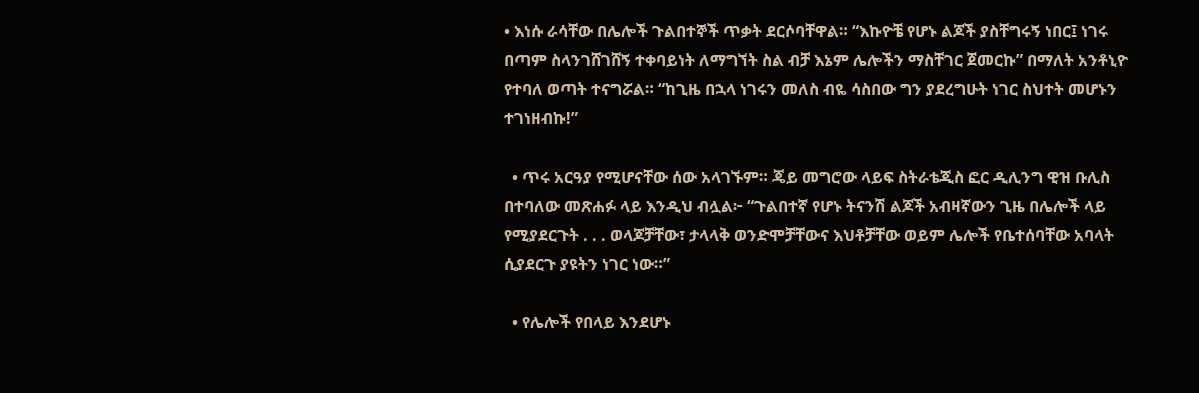• እነሱ ራሳቸው በሌሎች ጉልበተኞች ጥቃት ደርሶባቸዋል። “እኩዮቼ የሆኑ ልጆች ያስቸግሩኝ ነበር፤ ነገሩ በጣም ስላንገሸገሸኝ ተቀባይነት ለማግኘት ስል ብቻ እኔም ሌሎችን ማስቸገር ጀመርኩ” በማለት አንቶኒዮ የተባለ ወጣት ተናግሯል። “ከጊዜ በኋላ ነገሩን መለስ ብዬ ሳስበው ግን ያደረግሁት ነገር ስህተት መሆኑን ተገነዘብኩ!”

  • ጥሩ አርዓያ የሚሆናቸው ሰው አላገኙም። ጄይ መግሮው ላይፍ ስትራቴጂስ ፎር ዲሊንግ ዊዝ ቡሊስ በተባለው መጽሐፉ ላይ እንዲህ ብሏል፦ “ጉልበተኛ የሆኑ ትናንሽ ልጆች አብዛኛውን ጊዜ በሌሎች ላይ የሚያደርጉት . . . ወላጆቻቸው፣ ታላላቅ ወንድሞቻቸውና እህቶቻቸው ወይም ሌሎች የቤተሰባቸው አባላት ሲያደርጉ ያዩትን ነገር ነው።”

  • የሌሎች የበላይ እንደሆኑ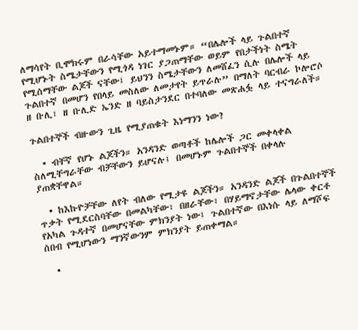ለማሳየት ቢሞክሩም በራሳቸው አይተማመኑም። “በሌሎች ላይ ጉልበተኛ የሚሆኑት ስሜታቸውን የሚጎዳ ነገር ያጋጠማቸው ወይም የበታችነት ስሜት የሚሰማቸው ልጆች ናቸው፤ ይህንን ስሜታቸውን ለመሸፈን ሲሉ በሌሎች ላይ ጉልበተኛ በመሆን የበላይ መስለው ለመታየት ይጥራሉ” በማለት ባርብራ ኮሎሮሶ ዘ ቡሊ፣ ዘ ቡሊድ ኤንድ ዘ ባይስታንደር በተባለው መጽሐፏ ላይ ተናግራለች።

ጉልበተኞች ብዙውን ጊዜ የሚያጠቁት እነማንን ነው?

  • ብቸኛ የሆኑ ልጆችን። አንዳንድ ወጣቶች ከሌሎች ጋር መቀላቀል ስለሚቸግራቸው ብቻቸውን ይሆናሉ፤ በመሆኑም ጉልበተኞች በቀላሉ ያጠቋቸዋል።

  • ከእኩዮቻቸው ለየት ብለው የሚታዩ ልጆችን። አንዳንድ ልጆች በጉልበተኞች ጥቃት የሚደርስባቸው በመልካቸው፣ በዘራቸው፣ በሃይማኖታቸው ሌላው ቀርቶ የአካል ጉዳተኛ በመሆናቸው ምክንያት ነው፤ ጉልበተኛው በእነሱ ላይ ለማሾፍ ሰበብ የሚሆነውን ማንኛውንም ምክንያት ይጠቀማል።

  •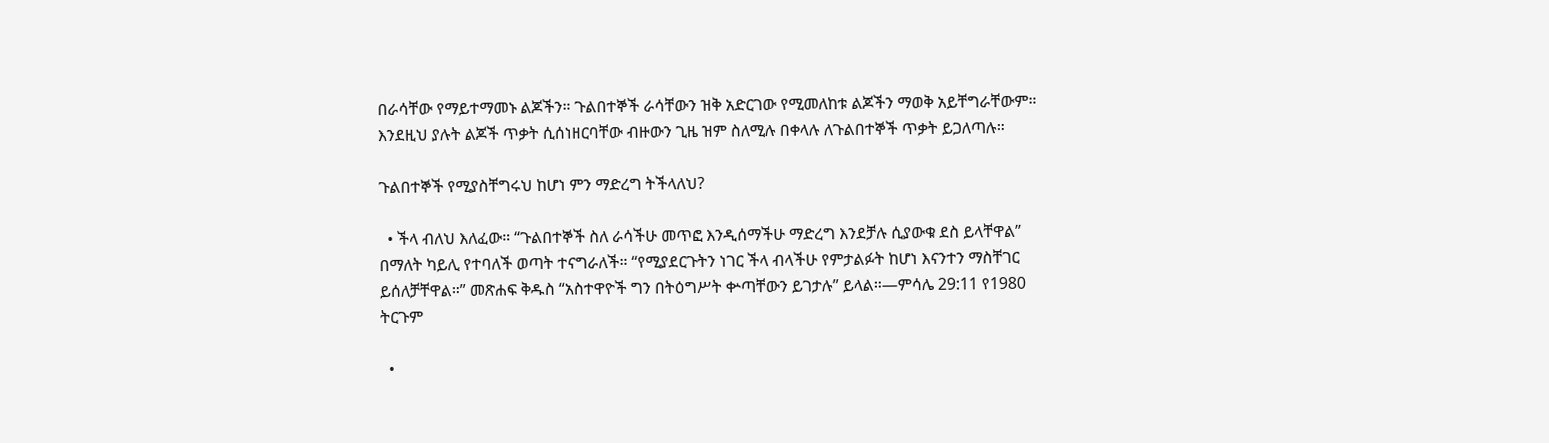በራሳቸው የማይተማመኑ ልጆችን። ጉልበተኞች ራሳቸውን ዝቅ አድርገው የሚመለከቱ ልጆችን ማወቅ አይቸግራቸውም። እንደዚህ ያሉት ልጆች ጥቃት ሲሰነዘርባቸው ብዙውን ጊዜ ዝም ስለሚሉ በቀላሉ ለጉልበተኞች ጥቃት ይጋለጣሉ።

ጉልበተኞች የሚያስቸግሩህ ከሆነ ምን ማድረግ ትችላለህ?

  • ችላ ብለህ እለፈው። “ጉልበተኞች ስለ ራሳችሁ መጥፎ እንዲሰማችሁ ማድረግ እንደቻሉ ሲያውቁ ደስ ይላቸዋል” በማለት ካይሊ የተባለች ወጣት ተናግራለች። “የሚያደርጉትን ነገር ችላ ብላችሁ የምታልፉት ከሆነ እናንተን ማስቸገር ይሰለቻቸዋል።” መጽሐፍ ቅዱስ “አስተዋዮች ግን በትዕግሥት ቍጣቸውን ይገታሉ” ይላል።—ምሳሌ 29:11 የ1980 ትርጉም

  •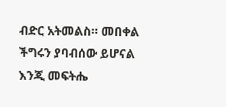ብድር አትመልስ። መበቀል ችግሩን ያባብሰው ይሆናል እንጂ መፍትሔ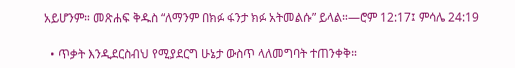አይሆንም። መጽሐፍ ቅዱስ “ለማንም በክፉ ፋንታ ክፉ አትመልሱ” ይላል።—ሮም 12:17፤ ምሳሌ 24:19

  • ጥቃት እንዲደርስብህ የሚያደርግ ሁኔታ ውስጥ ላለመግባት ተጠንቀቅ።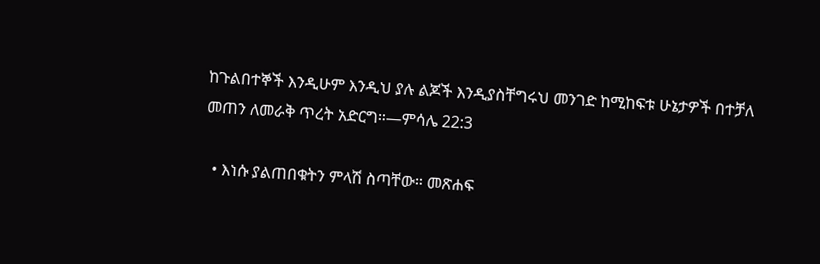ከጉልበተኞች እንዲሁም እንዲህ ያሉ ልጆች እንዲያስቸግሩህ መንገድ ከሚከፍቱ ሁኔታዎች በተቻለ መጠን ለመራቅ ጥረት አድርግ።—ምሳሌ 22:3

  • እነሱ ያልጠበቁትን ምላሽ ስጣቸው። መጽሐፍ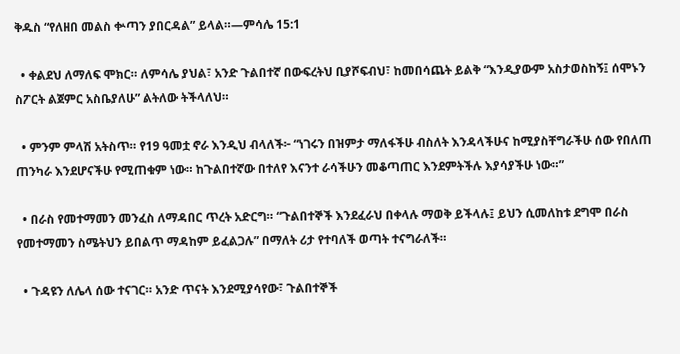ቅዱስ “የለዘበ መልስ ቍጣን ያበርዳል” ይላል።—ምሳሌ 15:1

  • ቀልደህ ለማለፍ ሞክር። ለምሳሌ ያህል፣ አንድ ጉልበተኛ በውፍረትህ ቢያሾፍብህ፣ ከመበሳጨት ይልቅ “እንዲያውም አስታወስከኝ፤ ሰሞኑን ስፖርት ልጀምር አስቤያለሁ” ልትለው ትችላለህ።

  • ምንም ምላሽ አትስጥ። የ19 ዓመቷ ኖራ እንዲህ ብላለች፦ “ነገሩን በዝምታ ማለፋችሁ ብስለት እንዳላችሁና ከሚያስቸግራችሁ ሰው የበለጠ ጠንካራ እንደሆናችሁ የሚጠቁም ነው። ከጉልበተኛው በተለየ እናንተ ራሳችሁን መቆጣጠር እንደምትችሉ እያሳያችሁ ነው።”

  • በራስ የመተማመን መንፈስ ለማዳበር ጥረት አድርግ። “ጉልበተኞች እንደፈራህ በቀላሉ ማወቅ ይችላሉ፤ ይህን ሲመለከቱ ደግሞ በራስ የመተማመን ስሜትህን ይበልጥ ማዳከም ይፈልጋሉ” በማለት ሪታ የተባለች ወጣት ተናግራለች።

  • ጉዳዩን ለሌላ ሰው ተናገር። አንድ ጥናት እንደሚያሳየው፣ ጉልበተኞች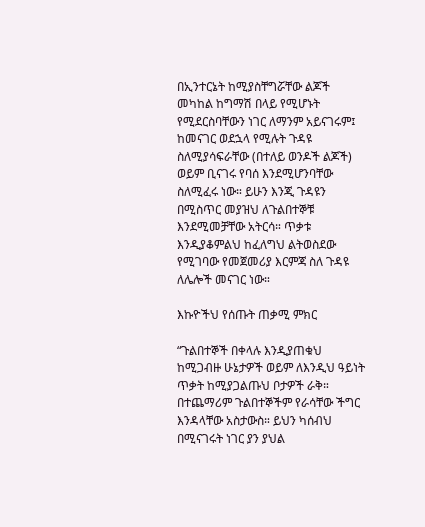በኢንተርኔት ከሚያስቸግሯቸው ልጆች መካከል ከግማሽ በላይ የሚሆኑት የሚደርስባቸውን ነገር ለማንም አይናገሩም፤ ከመናገር ወደኋላ የሚሉት ጉዳዩ ስለሚያሳፍራቸው (በተለይ ወንዶች ልጆች) ወይም ቢናገሩ የባሰ እንደሚሆንባቸው ስለሚፈሩ ነው። ይሁን እንጂ ጉዳዩን በሚስጥር መያዝህ ለጉልበተኞቹ እንደሚመቻቸው አትርሳ። ጥቃቱ እንዲያቆምልህ ከፈለግህ ልትወስደው የሚገባው የመጀመሪያ እርምጃ ስለ ጉዳዩ ለሌሎች መናገር ነው።

እኩዮችህ የሰጡት ጠቃሚ ምክር

“ጉልበተኞች በቀላሉ እንዲያጠቁህ ከሚጋብዙ ሁኔታዎች ወይም ለእንዲህ ዓይነት ጥቃት ከሚያጋልጡህ ቦታዎች ራቅ። በተጨማሪም ጉልበተኞችም የራሳቸው ችግር እንዳላቸው አስታውስ። ይህን ካሰብህ በሚናገሩት ነገር ያን ያህል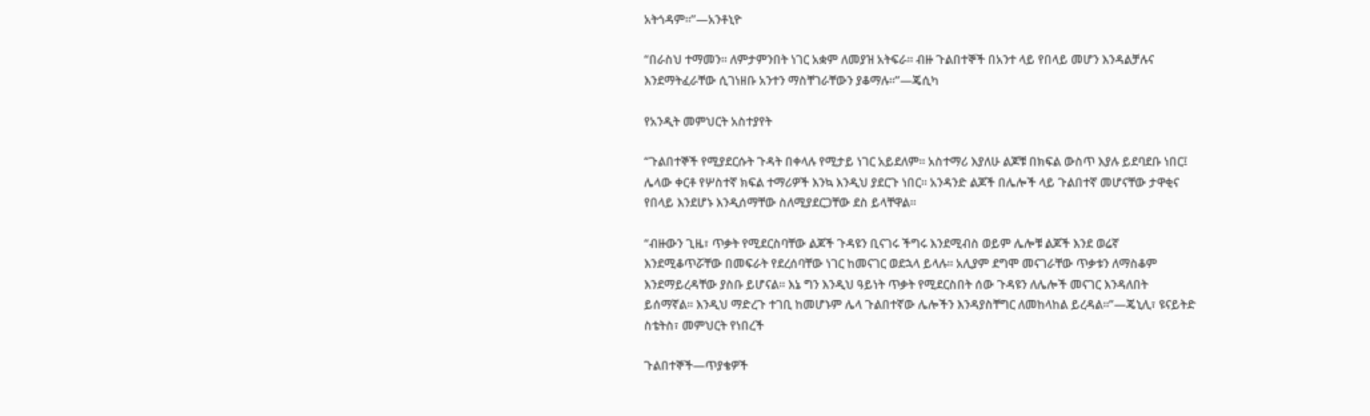አትጎዳም።”—አንቶኒዮ

“በራስህ ተማመን። ለምታምንበት ነገር አቋም ለመያዝ አትፍራ። ብዙ ጉልበተኞች በአንተ ላይ የበላይ መሆን እንዳልቻሉና እንደማትፈራቸው ሲገነዘቡ አንተን ማስቸገራቸውን ያቆማሉ።”—ጄሲካ

የአንዲት መምህርት አስተያየት

“ጉልበተኞች የሚያደርሱት ጉዳት በቀላሉ የሚታይ ነገር አይደለም። አስተማሪ እያለሁ ልጆቹ በክፍል ውስጥ እያሉ ይደባደቡ ነበር፤ ሌላው ቀርቶ የሦስተኛ ክፍል ተማሪዎች እንኳ እንዲህ ያደርጉ ነበር። አንዳንድ ልጆች በሌሎች ላይ ጉልበተኛ መሆናቸው ታዋቂና የበላይ እንደሆኑ እንዲሰማቸው ስለሚያደርጋቸው ደስ ይላቸዋል።

“ብዙውን ጊዜ፣ ጥቃት የሚደርስባቸው ልጆች ጉዳዩን ቢናገሩ ችግሩ እንደሚብስ ወይም ሌሎቹ ልጆች እንደ ወሬኛ እንደሚቆጥሯቸው በመፍራት የደረሰባቸው ነገር ከመናገር ወደኋላ ይላሉ። አሊያም ደግሞ መናገራቸው ጥቃቱን ለማስቆም እንደማይረዳቸው ያስቡ ይሆናል። እኔ ግን እንዲህ ዓይነት ጥቃት የሚደርስበት ሰው ጉዳዩን ለሌሎች መናገር እንዳለበት ይሰማኛል። እንዲህ ማድረጉ ተገቢ ከመሆኑም ሌላ ጉልበተኛው ሌሎችን እንዳያስቸግር ለመከላከል ይረዳል።”—ጄኒሊ፣ ዩናይትድ ስቴትስ፣ መምህርት የነበረች

ጉልበተኞች—ጥያቄዎች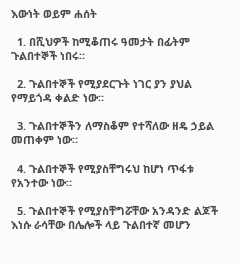እውነት ወይም ሐሰት

  1. በሺህዎች ከሚቆጠሩ ዓመታት በፊትም ጉልበተኞች ነበሩ።

  2. ጉልበተኞች የሚያደርጉት ነገር ያን ያህል የማይጎዳ ቀልድ ነው።

  3. ጉልበተኞችን ለማስቆም የተሻለው ዘዴ ኃይል መጠቀም ነው።

  4. ጉልበተኞች የሚያስቸግሩህ ከሆነ ጥፋቱ የአንተው ነው።

  5. ጉልበተኞች የሚያስቸግሯቸው አንዳንድ ልጆች እነሱ ራሳቸው በሌሎች ላይ ጉልበተኛ መሆን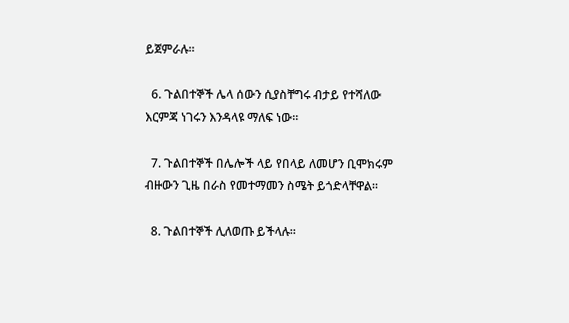ይጀምራሉ።

  6. ጉልበተኞች ሌላ ሰውን ሲያስቸግሩ ብታይ የተሻለው እርምጃ ነገሩን እንዳላዩ ማለፍ ነው።

  7. ጉልበተኞች በሌሎች ላይ የበላይ ለመሆን ቢሞክሩም ብዙውን ጊዜ በራስ የመተማመን ስሜት ይጎድላቸዋል።

  8. ጉልበተኞች ሊለወጡ ይችላሉ።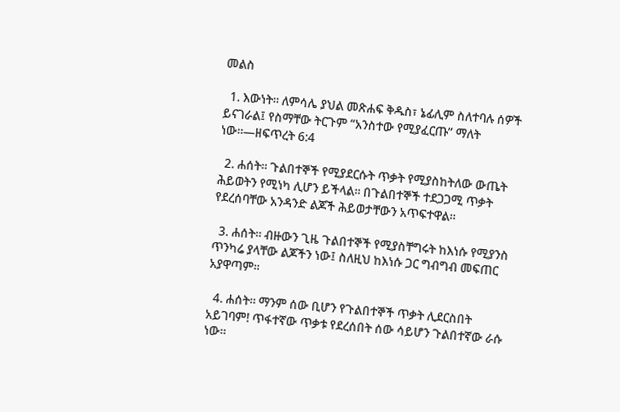መልስ

  1. እውነት። ለምሳሌ ያህል መጽሐፍ ቅዱስ፣ ኔፊሊም ስለተባሉ ሰዎች ይናገራል፤ የስማቸው ትርጉም “አንስተው የሚያፈርጡ” ማለት ነው።—ዘፍጥረት 6:4

  2. ሐሰት። ጉልበተኞች የሚያደርሱት ጥቃት የሚያስከትለው ውጤት ሕይወትን የሚነካ ሊሆን ይችላል። በጉልበተኞች ተደጋጋሚ ጥቃት የደረሰባቸው አንዳንድ ልጆች ሕይወታቸውን አጥፍተዋል።

  3. ሐሰት። ብዙውን ጊዜ ጉልበተኞች የሚያስቸግሩት ከእነሱ የሚያንስ ጥንካሬ ያላቸው ልጆችን ነው፤ ስለዚህ ከእነሱ ጋር ግብግብ መፍጠር አያዋጣም።

  4. ሐሰት። ማንም ሰው ቢሆን የጉልበተኞች ጥቃት ሊደርስበት አይገባም! ጥፋተኛው ጥቃቱ የደረሰበት ሰው ሳይሆን ጉልበተኛው ራሱ ነው።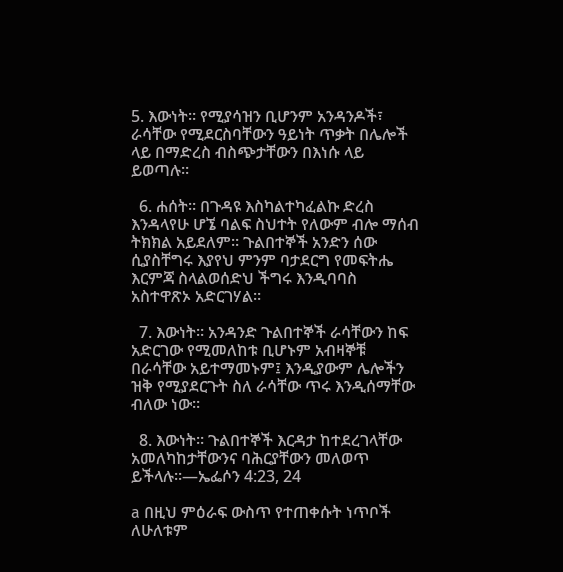5. እውነት። የሚያሳዝን ቢሆንም አንዳንዶች፣ ራሳቸው የሚደርስባቸውን ዓይነት ጥቃት በሌሎች ላይ በማድረስ ብስጭታቸውን በእነሱ ላይ ይወጣሉ።

  6. ሐሰት። በጉዳዩ እስካልተካፈልኩ ድረስ እንዳላየሁ ሆኜ ባልፍ ስህተት የለውም ብሎ ማሰብ ትክክል አይደለም። ጉልበተኞች አንድን ሰው ሲያስቸግሩ እያየህ ምንም ባታደርግ የመፍትሔ እርምጃ ስላልወሰድህ ችግሩ እንዲባባስ አስተዋጽኦ አድርገሃል።

  7. እውነት። አንዳንድ ጉልበተኞች ራሳቸውን ከፍ አድርገው የሚመለከቱ ቢሆኑም አብዛኞቹ በራሳቸው አይተማመኑም፤ እንዲያውም ሌሎችን ዝቅ የሚያደርጉት ስለ ራሳቸው ጥሩ እንዲሰማቸው ብለው ነው።

  8. እውነት። ጉልበተኞች እርዳታ ከተደረገላቸው አመለካከታቸውንና ባሕርያቸውን መለወጥ ይችላሉ።—ኤፌሶን 4:23, 24

a በዚህ ምዕራፍ ውስጥ የተጠቀሱት ነጥቦች ለሁለቱም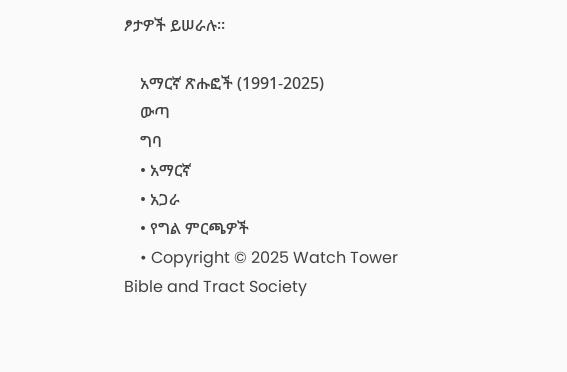ፆታዎች ይሠራሉ።

    አማርኛ ጽሑፎች (1991-2025)
    ውጣ
    ግባ
    • አማርኛ
    • አጋራ
    • የግል ምርጫዎች
    • Copyright © 2025 Watch Tower Bible and Tract Society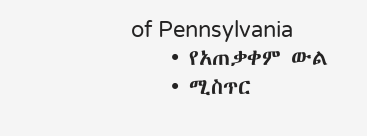of Pennsylvania
    • የአጠቃቀም ውል
    • ሚስጥር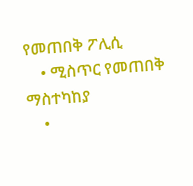የመጠበቅ ፖሊሲ
    • ሚስጥር የመጠበቅ ማስተካከያ
    •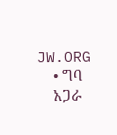JW.ORG
    • ግባ
    አጋራ